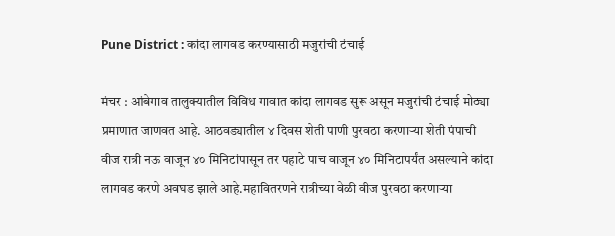Pune District : कांदा लागवड करण्यासाठी मजुरांची टंचाई

मंचर : आंबेगाव तालुक्यातील विविध गावात कांदा लागवड सुरू असून मजुरांची टंचाई मोठ्या प्रमाणात जाणवत आहे. आठवड्यातील ४ दिवस शेती पाणी पुरवठा करणाऱ्या शेती पंपाची वीज रात्री नऊ वाजून ४० मिनिटांपासून तर पहाटे पाच वाजून ४० मिनिटापर्यंत असल्याने कांदा लागवड करणे अवघड झाले आहे.महावितरणने रात्रीच्या वेळी वीज पुरवठा करणाऱ्या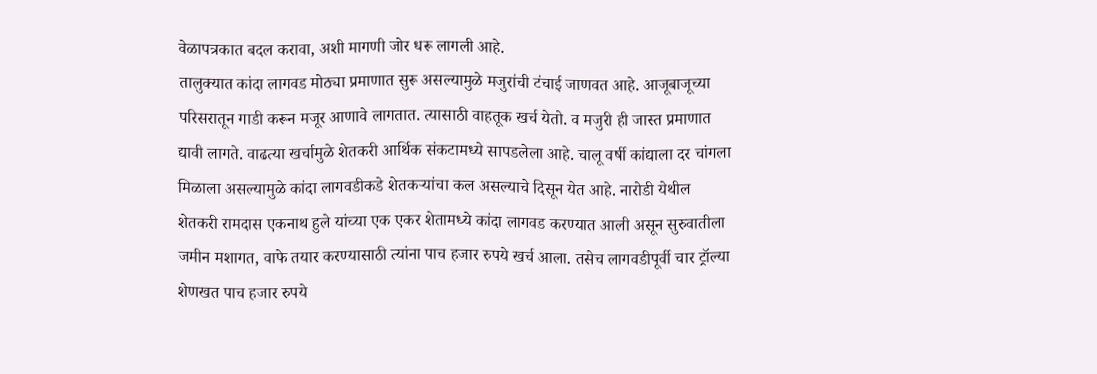वेळापत्रकात बदल करावा, अशी मागणी जोर धरू लागली आहे.
तालुक्यात कांदा लागवड मोठ्या प्रमाणात सुरू असल्यामुळे मजुरांची टंचाई जाणवत आहे. आजूबाजूच्या परिसरातून गाडी करून मजूर आणावे लागतात. त्यासाठी वाहतूक खर्च येतो. व मजुरी ही जास्त प्रमाणात द्यावी लागते. वाढत्या खर्चामुळे शेतकरी आर्थिक संकटामध्ये सापडलेला आहे. चालू वर्षी कांद्याला दर चांगला मिळाला असल्यामुळे कांदा लागवडीकडे शेतकऱ्यांचा कल असल्याचे दिसून येत आहे. नारोडी येथील शेतकरी रामदास एकनाथ हुले यांच्या एक एकर शेतामध्ये कांदा लागवड करण्यात आली असून सुरुवातीला जमीन मशागत, वाफे तयार करण्यासाठी त्यांना पाच हजार रुपये खर्च आला. तसेच लागवडीपूर्वी चार ट्रॉल्या शेणखत पाच हजार रुपये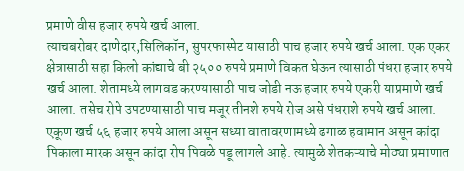प्रमाणे वीस हजार रुपये खर्च आला.
त्याचबरोबर दाणेदार,सिलिकॉन, सुपरफास्पेट यासाठी पाच हजार रुपये खर्च आला. एक एकर क्षेत्रासाठी सहा किलो कांद्याचे बी २५०० रुपये प्रमाणे विकत घेऊन त्यासाठी पंधरा हजार रुपये खर्च आला. शेतामध्ये लागवड करण्यासाठी पाच जोडी नऊ हजार रुपये एकरी याप्रमाणे खर्च आला. तसेच रोपे उपटण्यासाठी पाच मजूर तीनशे रुपये रोज असे पंधराशे रुपये खर्च आला. एकूण खर्च ५६ हजार रुपये आला असून सध्या वातावरणामध्ये ढगाळ हवामान असून कांदा पिकाला मारक असून कांदा रोप पिवळे पडू लागले आहे. त्यामुळे शेतकऱ्याचे मोठ्या प्रमाणात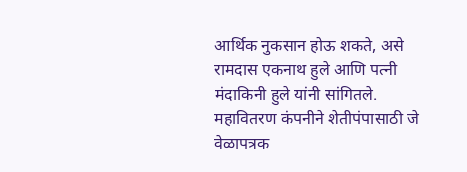आर्थिक नुकसान होऊ शकते, असे रामदास एकनाथ हुले आणि पत्नी मंदाकिनी हुले यांनी सांगितले.
महावितरण कंपनीने शेतीपंपासाठी जे वेळापत्रक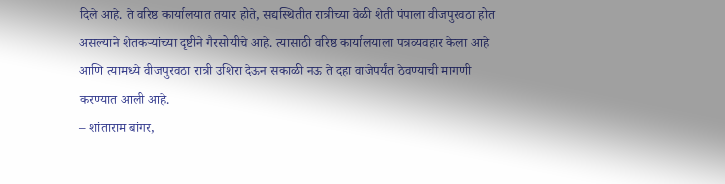दिले आहे. ते वरिष्ठ कार्यालयात तयार होते, सद्यस्थितीत रात्रीच्या वेळी शेती पंपाला वीजपुरवठा होत असल्याने शेतकऱ्यांच्या दृष्टीने गैरसोयीचे आहे. त्यासाठी वरिष्ठ कार्यालयाला पत्रव्यवहार केला आहे आणि त्यामध्ये वीजपुरवठा रात्री उशिरा देऊन सकाळी नऊ ते दहा वाजेपर्यंत ठेवण्याची मागणी करण्यात आली आहे.
– शांताराम बांगर,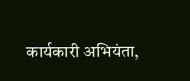कार्यकारी अभियंता,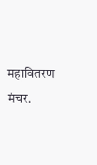महावितरण मंचर.